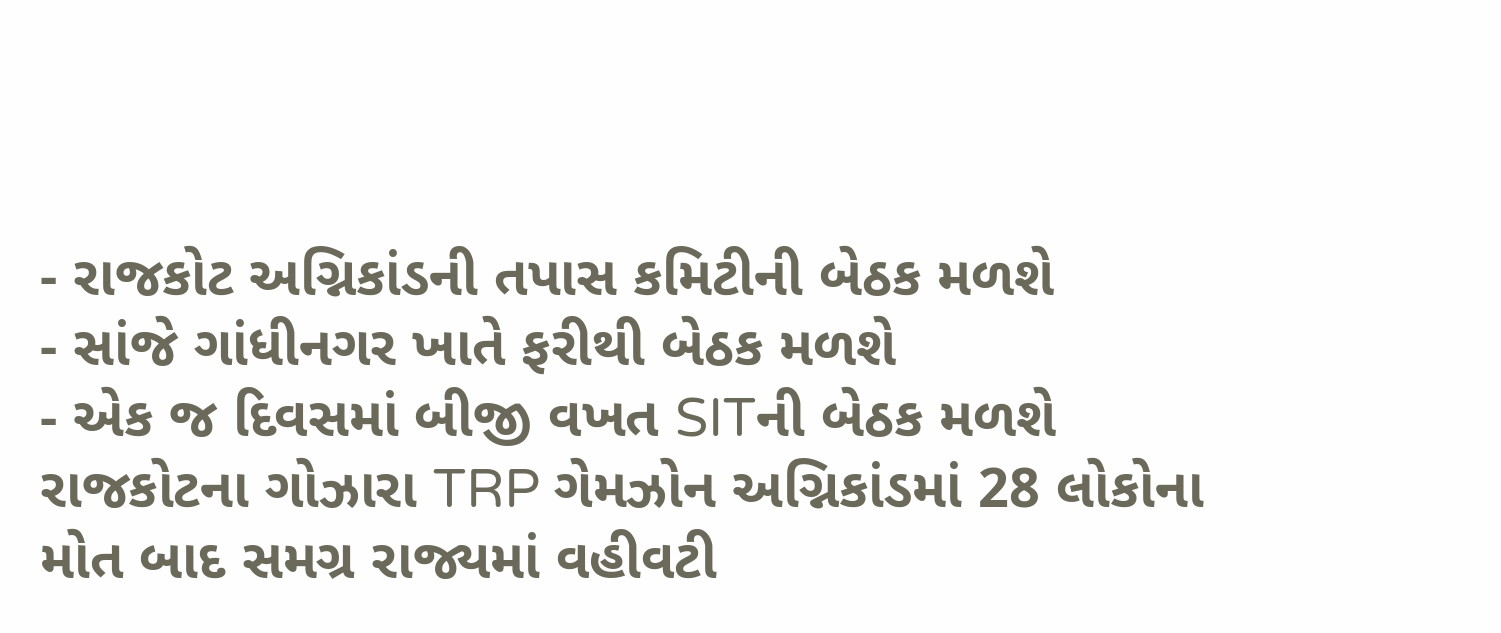- રાજકોટ અગ્નિકાંડની તપાસ કમિટીની બેઠક મળશે
- સાંજે ગાંધીનગર ખાતે ફરીથી બેઠક મળશે
- એક જ દિવસમાં બીજી વખત SITની બેઠક મળશે
રાજકોટના ગોઝારા TRP ગેમઝોન અગ્નિકાંડમાં 28 લોકોના મોત બાદ સમગ્ર રાજ્યમાં વહીવટી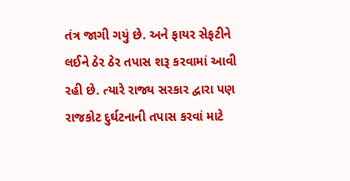તંત્ર જાગી ગયું છે. અને ફાયર સેફટીને લઈને ઠેર ઠેર તપાસ શરૂ કરવામાં આવી રહી છે. ત્યારે રાજ્ય સરકાર દ્વારા પણ રાજકોટ દુર્ઘટનાની તપાસ કરવાં માટે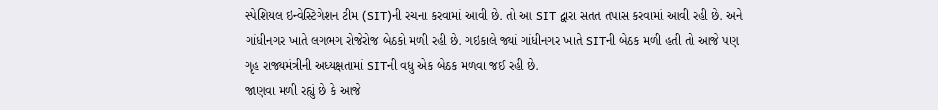સ્પેશિયલ ઇન્વેસ્ટિગેશન ટીમ (SIT)ની રચના કરવામાં આવી છે. તો આ SIT દ્વારા સતત તપાસ કરવામાં આવી રહી છે. અને ગાંધીનગર ખાતે લગભગ રોજેરોજ બેઠકો મળી રહી છે. ગઇકાલે જ્યાં ગાંધીનગર ખાતે SITની બેઠક મળી હતી તો આજે પણ ગૃહ રાજ્યમંત્રીની અધ્યક્ષતામાં SITની વધુ એક બેઠક મળવા જઈ રહી છે.
જાણવા મળી રહ્યું છે કે આજે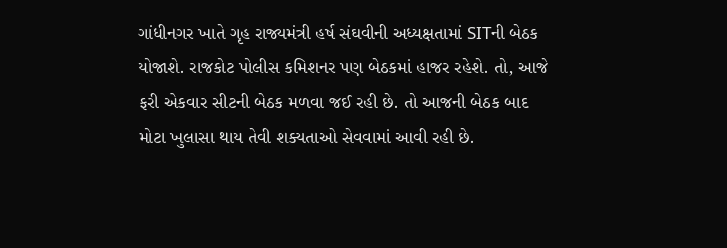ગાંધીનગર ખાતે ગૃહ રાજ્યમંત્રી હર્ષ સંઘવીની અધ્યક્ષતામાં SITની બેઠક યોજાશે. રાજકોટ પોલીસ કમિશનર પણ બેઠકમાં હાજર રહેશે. તો, આજે ફરી એકવાર સીટની બેઠક મળવા જઈ રહી છે. તો આજની બેઠક બાદ મોટા ખુલાસા થાય તેવી શક્યતાઓ સેવવામાં આવી રહી છે.